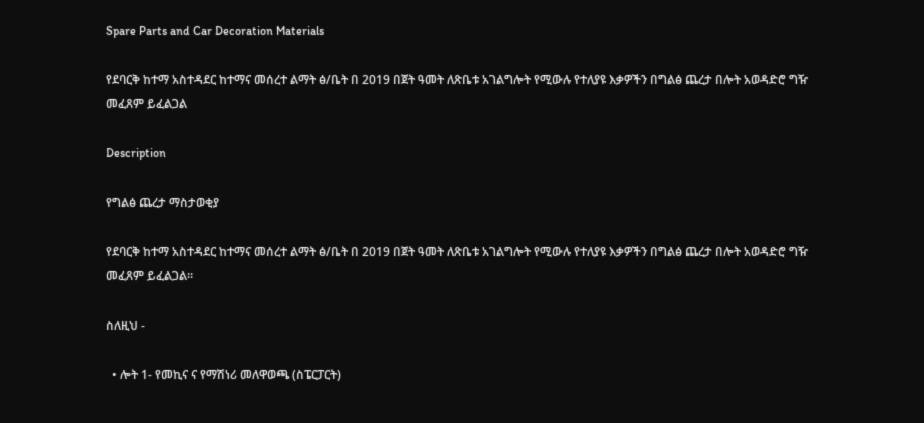Spare Parts and Car Decoration Materials

የደባርቅ ከተማ አስተዳደር ከተማና መሰረተ ልማት ፅ/ቤት በ 2019 በጀት ዓመት ለጽቤቱ አገልግሎት የሚውሉ የተለያዩ እቃዎችን በግልፅ ጨረታ በሎት አወዳድሮ ግዥ መፈጸም ይፈልጋል

Description

የግልፅ ጨረታ ማስታወቂያ

የደባርቅ ከተማ አስተዳደር ከተማና መሰረተ ልማት ፅ/ቤት በ 2019 በጀት ዓመት ለጽቤቱ አገልግሎት የሚውሉ የተለያዩ እቃዎችን በግልፅ ጨረታ በሎት አወዳድሮ ግዥ መፈጸም ይፈልጋል።

ስለዚህ -

  • ሎት 1- የመኪና ና የማሽነሪ መለዋወጫ (ስፔርፓርት)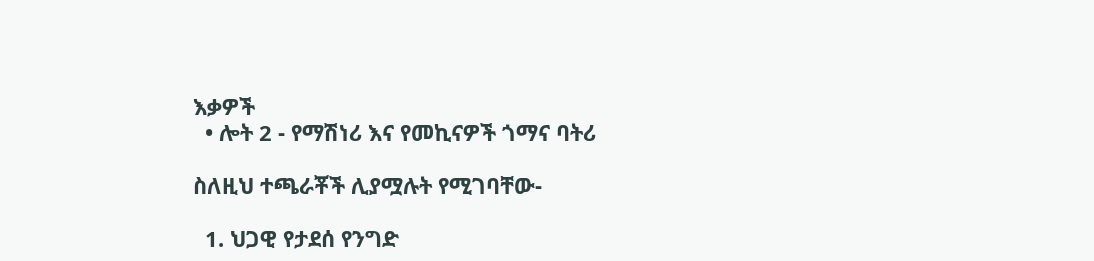እቃዎች
  • ሎት 2 - የማሽነሪ እና የመኪናዎች ጎማና ባትሪ

ስለዚህ ተጫራቾች ሊያሟሉት የሚገባቸው-

  1. ህጋዊ የታደሰ የንግድ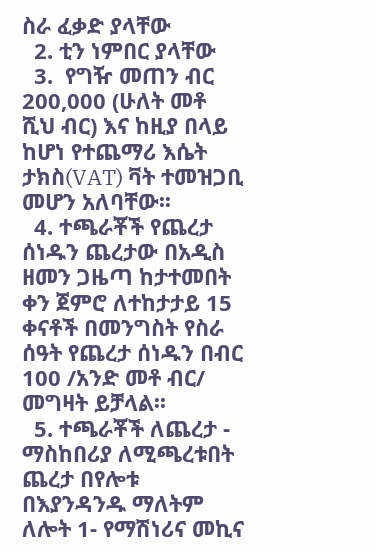ስራ ፈቃድ ያላቸው
  2. ቲን ነምበር ያላቸው
  3.  የግዥ መጠን ብር 200,000 (ሁለት መቶ ሺህ ብር) እና ከዚያ በላይ ከሆነ የተጨማሪ እሴት ታክስ(VAT) ቫት ተመዝጋቢ መሆን አለባቸው፡፡
  4. ተጫራቾች የጨረታ ሰነዱን ጨረታው በአዲስ ዘመን ጋዜጣ ከታተመበት ቀን ጀምሮ ለተከታታይ 15 ቀናቶች በመንግስት የስራ ሰዓት የጨረታ ሰነዱን በብር 100 /አንድ መቶ ብር/ መግዛት ይቻላል፡፡
  5. ተጫራቾች ለጨረታ - ማስከበሪያ ለሚጫረቱበት ጨረታ በየሎቱ በእያንዳንዱ ማለትም ለሎት 1- የማሽነሪና መኪና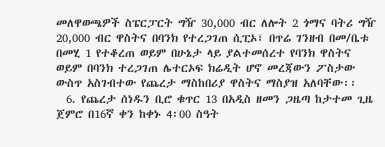መለዋወጫዎች ስፔርፓርት ግዥ 30,000 ብር ለሎት 2 ጎማና ባትሪ ግዥ 20,000 ብር ዋስትና በባንክ የተረጋገጠ ሲፒኦ፣ በጥሬ ገንዘብ በመ/ቤቱ በመሂ 1 የተቆረጠ ወይም በሁኔታ ላይ ያልተመሰረተ የባንክ ዋስትና ወይም በባንክ ተረጋገጠ ሌተርኦፍ ክሬዲት ሆኖ መረጃውን ፖስታው ውስጥ አስገብተው የጨረታ ማስከበሪያ ዋስትና ማስያዝ አለባቸው፡፡
  6. የጨረታ ሰነዱን ቢሮ ቁጥር 13 በአዲስ ዘመን ጋዜጣ ከታተመ ጊዜ ጀምሮ በ16ኛ ቀን ከቀኑ 4፡00 ስዓት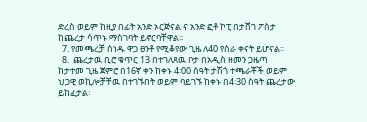ድረስ ወይም ከዚያ በፊት አንድ ኦርጅናል ና አንድ ፎቶ ኮፒ በታሸገ ፖስታ ከጨረታ ሳጥኑ ማስገባት ይኖርባቸዋል፡፡
  7. የመጫረቻ ሰነዱ ዋጋ ፀንቶ የሚቆየው ጊዜ ለ40 የስራ ቀናት ይሆናል፡፡
  8.  ጨረታዉ ቢሮ ቁጥር 13 በተገለጸዉ ቦታ በአዲስ ዘመን ጋዜጣ ከታተመ ጊዜ ጀምሮ በ16ኛ ቀን ከቀኑ 4፡00 ስዓት ታሽጎ ተጫራቾች ወይም ህጋዊ ወኪሎቻቸዉ በተገኙበት ወይም ባይገኙ ከቀኑ በ4፡30 ስዓት ጨረታው ይከፈታል፡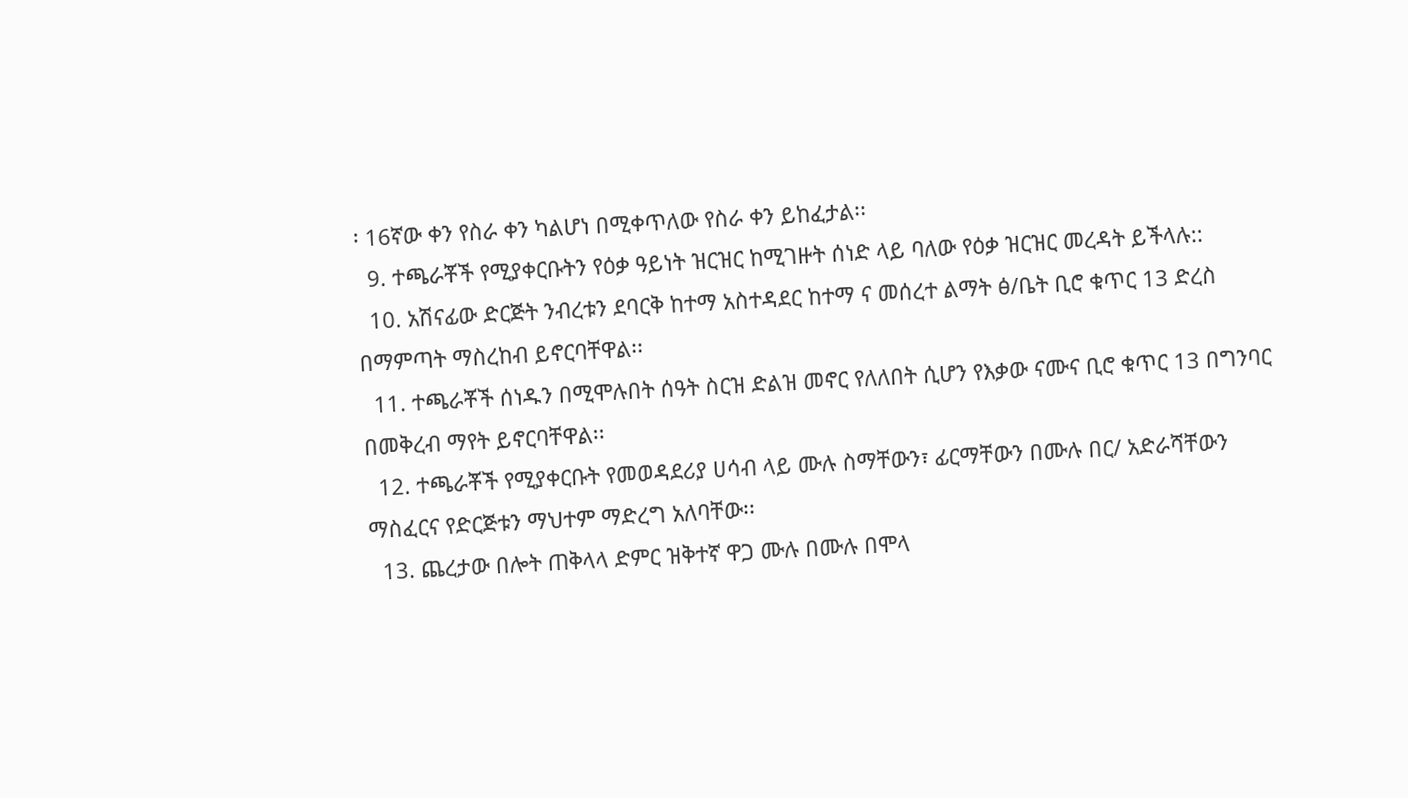፡ 16ኛው ቀን የስራ ቀን ካልሆነ በሚቀጥለው የስራ ቀን ይከፈታል፡፡
  9. ተጫራቾች የሚያቀርቡትን የዕቃ ዓይነት ዝርዝር ከሚገዙት ሰነድ ላይ ባለው የዕቃ ዝርዝር መረዳት ይችላሉ::
  10. አሽናፊው ድርጅት ንብረቱን ደባርቅ ከተማ አስተዳደር ከተማ ና መሰረተ ልማት ፅ/ቤት ቢሮ ቁጥር 13 ድረስ በማምጣት ማስረከብ ይኖርባቸዋል፡፡
  11. ተጫራቾች ሰነዱን በሚሞሉበት ሰዓት ስርዝ ድልዝ መኖር የለለበት ሲሆን የእቃው ናሙና ቢሮ ቁጥር 13 በግንባር በመቅረብ ማየት ይኖርባቸዋል፡፡
  12. ተጫራቾች የሚያቀርቡት የመወዳደሪያ ሀሳብ ላይ ሙሉ ስማቸውን፣ ፊርማቸውን በሙሉ በር/ አድራሻቸውን ማስፈርና የድርጅቱን ማህተም ማድረግ አለባቸው፡፡
  13. ጨረታው በሎት ጠቅላላ ድምር ዝቅተኛ ዋጋ ሙሉ በሙሉ በሞላ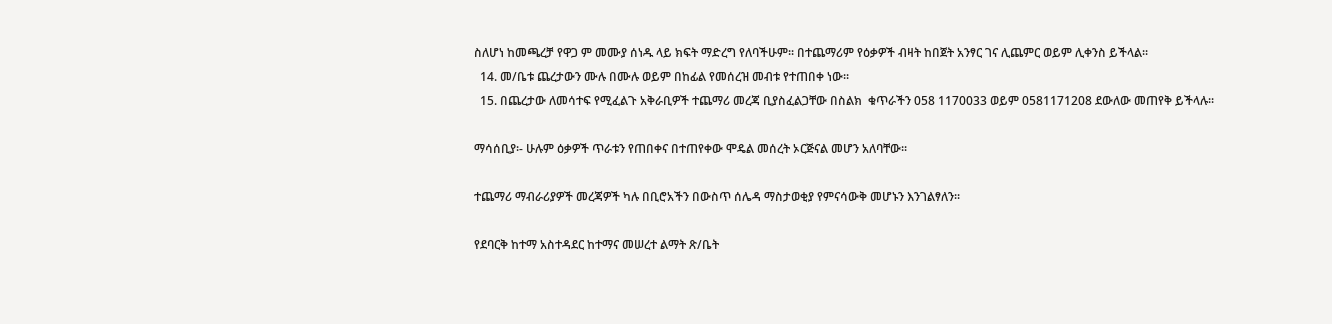ስለሆነ ከመጫረቻ የዋጋ ም መሙያ ሰነዱ ላይ ክፍት ማድረግ የለባችሁም፡፡ በተጨማሪም የዕቃዎች ብዛት ከበጀት አንፃር ገና ሊጨምር ወይም ሊቀንስ ይችላል፡፡
  14. መ/ቤቱ ጨረታውን ሙሉ በሙሉ ወይም በከፊል የመሰረዝ መብቱ የተጠበቀ ነው፡፡
  15. በጨረታው ለመሳተፍ የሚፈልጉ አቅራቢዎች ተጨማሪ መረጃ ቢያስፈልጋቸው በስልክ  ቁጥራችን 058 1170033 ወይም 0581171208 ደውለው መጠየቅ ይችላሉ፡፡

ማሳሰቢያ፡- ሁሉም ዕቃዎች ጥራቱን የጠበቀና በተጠየቀው ሞዴል መሰረት ኦርጅናል መሆን አለባቸው፡፡

ተጨማሪ ማብራሪያዎች መረጃዎች ካሉ በቢሮአችን በውስጥ ሰሌዳ ማስታወቂያ የምናሳውቅ መሆኑን እንገልፃለን፡፡

የደባርቅ ከተማ አስተዳደር ከተማና መሠረተ ልማት ጽ/ቤት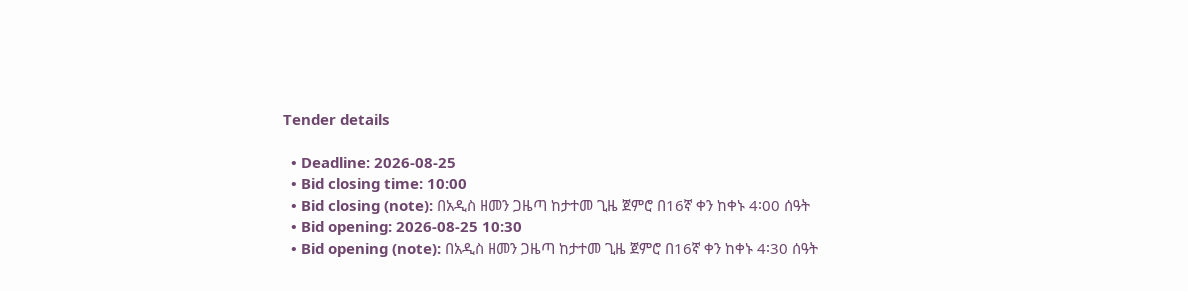Tender details

  • Deadline: 2026-08-25
  • Bid closing time: 10:00
  • Bid closing (note): በአዲስ ዘመን ጋዜጣ ከታተመ ጊዜ ጀምሮ በ16ኛ ቀን ከቀኑ 4፡00 ሰዓት
  • Bid opening: 2026-08-25 10:30
  • Bid opening (note): በአዲስ ዘመን ጋዜጣ ከታተመ ጊዜ ጀምሮ በ16ኛ ቀን ከቀኑ 4፡30 ሰዓት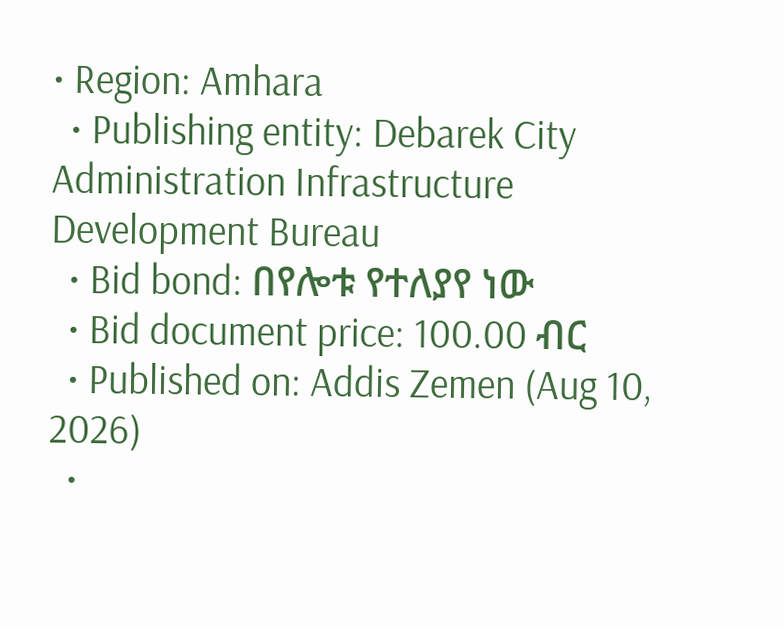• Region: Amhara
  • Publishing entity: Debarek City Administration Infrastructure Development Bureau
  • Bid bond: በየሎቱ የተለያየ ነው
  • Bid document price: 100.00 ብር
  • Published on: Addis Zemen (Aug 10, 2026)
  •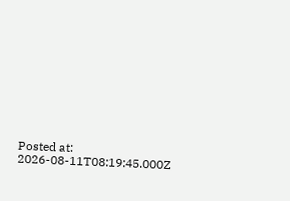Posted at: 2026-08-11T08:19:45.000Z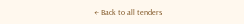← Back to all tenders